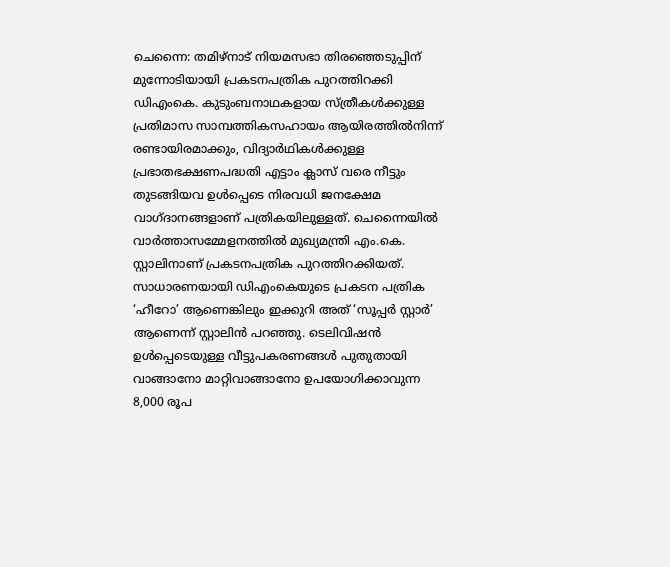ചെന്നൈ: തമിഴ്നാട് നിയമസഭാ തിരഞ്ഞെടുപ്പിന് മുന്നോടിയായി പ്രകടനപത്രിക പുറത്തിറക്കി ഡിഎംകെ. കുടുംബനാഥകളായ സ്ത്രീകൾക്കുള്ള പ്രതിമാസ സാമ്പത്തികസഹായം ആയിരത്തിൽനിന്ന് രണ്ടായിരമാക്കും, വിദ്യാർഥികൾക്കുള്ള പ്രഭാതഭക്ഷണപദ്ധതി എട്ടാം ക്ലാസ് വരെ നീട്ടും തുടങ്ങിയവ ഉൾപ്പെടെ നിരവധി ജനക്ഷേമ വാഗ്ദാനങ്ങളാണ് പത്രികയിലുള്ളത്. ചെന്നൈയിൽ വാർത്താസമ്മേളനത്തിൽ മുഖ്യമന്ത്രി എം.കെ. സ്റ്റാലിനാണ് പ്രകടനപത്രിക പുറത്തിറക്കിയത്.
സാധാരണയായി ഡിഎംകെയുടെ പ്രകടന പത്രിക ‘ഹീറോ’ ആണെങ്കിലും ഇക്കുറി അത് ‘സൂപ്പർ സ്റ്റാർ’ ആണെന്ന് സ്റ്റാലിൻ പറഞ്ഞു. ടെലിവിഷൻ ഉൾപ്പെടെയുള്ള വീട്ടുപകരണങ്ങൾ പുതുതായി വാങ്ങാനോ മാറ്റിവാങ്ങാനോ ഉപയോഗിക്കാവുന്ന 8,000 രൂപ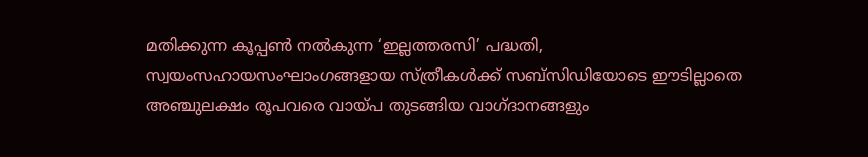മതിക്കുന്ന കൂപ്പൺ നൽകുന്ന ‘ഇല്ലത്തരസി’ പദ്ധതി, സ്വയംസഹായസംഘാംഗങ്ങളായ സ്ത്രീകൾക്ക് സബ്സിഡിയോടെ ഈടില്ലാതെ അഞ്ചുലക്ഷം രൂപവരെ വായ്പ തുടങ്ങിയ വാഗ്ദാനങ്ങളും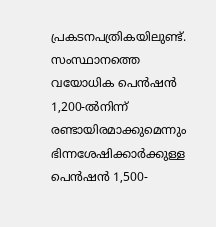പ്രകടനപത്രികയിലുണ്ട്.
സംസ്ഥാനത്തെ വയോധിക പെൻഷൻ 1,200-ൽനിന്ന് രണ്ടായിരമാക്കുമെന്നും ഭിന്നശേഷിക്കാർക്കുള്ള പെൻഷൻ 1,500-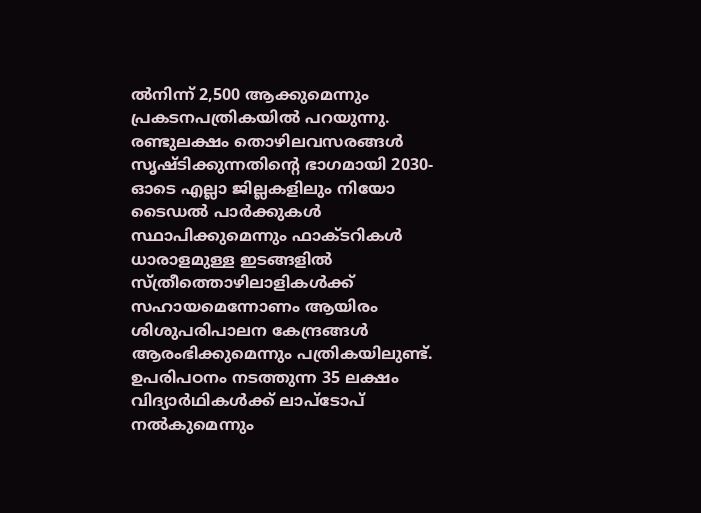ൽനിന്ന് 2,500 ആക്കുമെന്നും പ്രകടനപത്രികയിൽ പറയുന്നു. രണ്ടുലക്ഷം തൊഴിലവസരങ്ങൾ സൃഷ്ടിക്കുന്നതിന്റെ ഭാഗമായി 2030-ഓടെ എല്ലാ ജില്ലകളിലും നിയോ ടൈഡൽ പാർക്കുകൾ സ്ഥാപിക്കുമെന്നും ഫാക്ടറികൾ ധാരാളമുള്ള ഇടങ്ങളിൽ സ്ത്രീത്തൊഴിലാളികൾക്ക് സഹായമെന്നോണം ആയിരം ശിശുപരിപാലന കേന്ദ്രങ്ങൾ ആരംഭിക്കുമെന്നും പത്രികയിലുണ്ട്.
ഉപരിപഠനം നടത്തുന്ന 35 ലക്ഷം വിദ്യാർഥികൾക്ക് ലാപ്ടോപ് നൽകുമെന്നും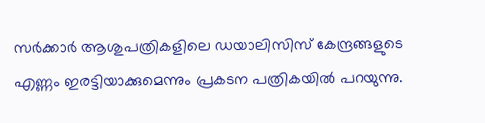സർക്കാർ ആശുപത്രികളിലെ ഡയാലിസിസ് കേന്ദ്രങ്ങളുടെ എണ്ണം ഇരട്ടിയാക്കുമെന്നും പ്രകടന പത്രികയിൽ പറയുന്നു.